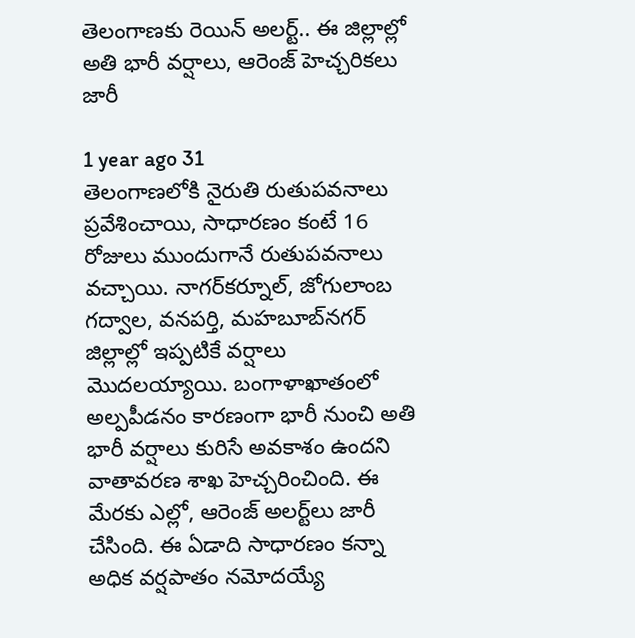తెలంగాణకు రెయిన్ అలర్ట్.. ఈ జిల్లాల్లో అతి భారీ వర్షాలు, ఆరెంజ్ హెచ్చరికలు జారీ

1 year ago 31
తెలంగాణలోకి నైరుతి రుతుపవనాలు ప్రవేశించాయి, సాధారణం కంటే 16 రోజులు ముందుగానే రుతుపవనాలు వచ్చాయి. నాగర్‌కర్నూల్, జోగులాంబ గద్వాల, వనపర్తి, మహబూబ్‌నగర్ జిల్లాల్లో ఇప్పటికే వర్షాలు మొదలయ్యాయి. బంగాళాఖాతంలో అల్పపీడనం కారణంగా భారీ నుంచి అతి భారీ వర్షాలు కురిసే అవకాశం ఉందని వాతావరణ శాఖ హెచ్చరించింది. ఈ మేరకు ఎల్లో, ఆరెంజ్ అలర్ట్‌లు జారీ చేసింది. ఈ ఏడాది సాధారణం కన్నా అధిక వర్షపాతం నమోదయ్యే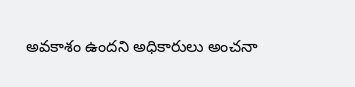అవకాశం ఉందని అధికారులు అంచనా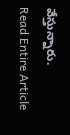వేస్తున్నారు.
Read Entire Article